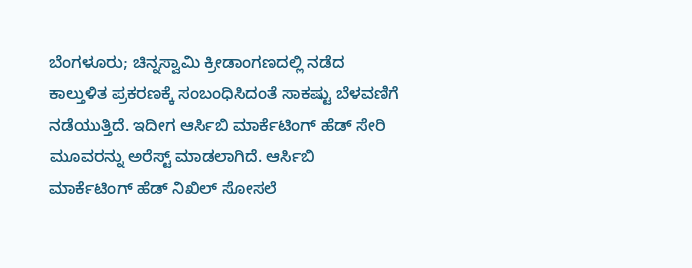ಬೆಂಗಳೂರು; ಚಿನ್ನಸ್ವಾಮಿ ಕ್ರೀಡಾಂಗಣದಲ್ಲಿ ನಡೆದ ಕಾಲ್ತುಳಿತ ಪ್ರಕರಣಕ್ಕೆ ಸಂಬಂಧಿಸಿದಂತೆ ಸಾಕಷ್ಟು ಬೆಳವಣಿಗೆ ನಡೆಯುತ್ತಿದೆ. ಇದೀಗ ಆರ್ಸಿಬಿ ಮಾರ್ಕೆಟಿಂಗ್ ಹೆಡ್ ಸೇರಿ ಮೂವರನ್ನು ಅರೆಸ್ಟ್ ಮಾಡಲಾಗಿದೆ. ಆರ್ಸಿಬಿ ಮಾರ್ಕೆಟಿಂಗ್ ಹೆಡ್ ನಿಖಿಲ್ ಸೋಸಲೆ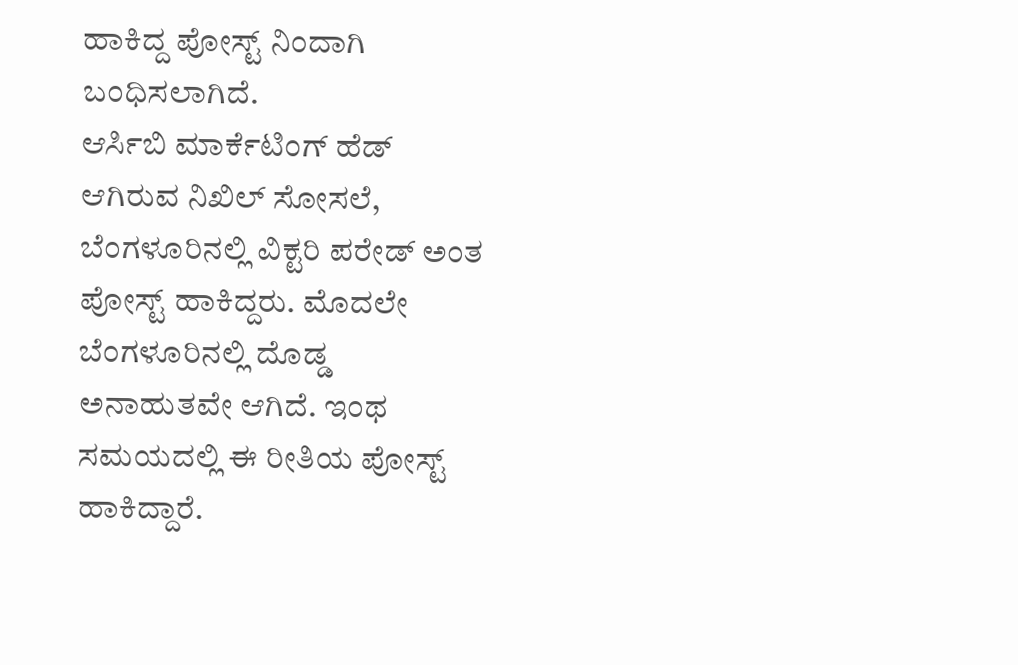ಹಾಕಿದ್ದ ಪೋಸ್ಟ್ ನಿಂದಾಗಿ ಬಂಧಿಸಲಾಗಿದೆ.
ಆರ್ಸಿಬಿ ಮಾರ್ಕೆಟಿಂಗ್ ಹೆಡ್ ಆಗಿರುವ ನಿಖಿಲ್ ಸೋಸಲೆ, ಬೆಂಗಳೂರಿನಲ್ಲಿ ವಿಕ್ಟರಿ ಪರೇಡ್ ಅಂತ ಪೋಸ್ಟ್ ಹಾಕಿದ್ದರು. ಮೊದಲೇ ಬೆಂಗಳೂರಿನಲ್ಲಿ ದೊಡ್ಡ ಅನಾಹುತವೇ ಆಗಿದೆ. ಇಂಥ ಸಮಯದಲ್ಲಿ ಈ ರೀತಿಯ ಪೋಸ್ಟ್ ಹಾಕಿದ್ದಾರೆ.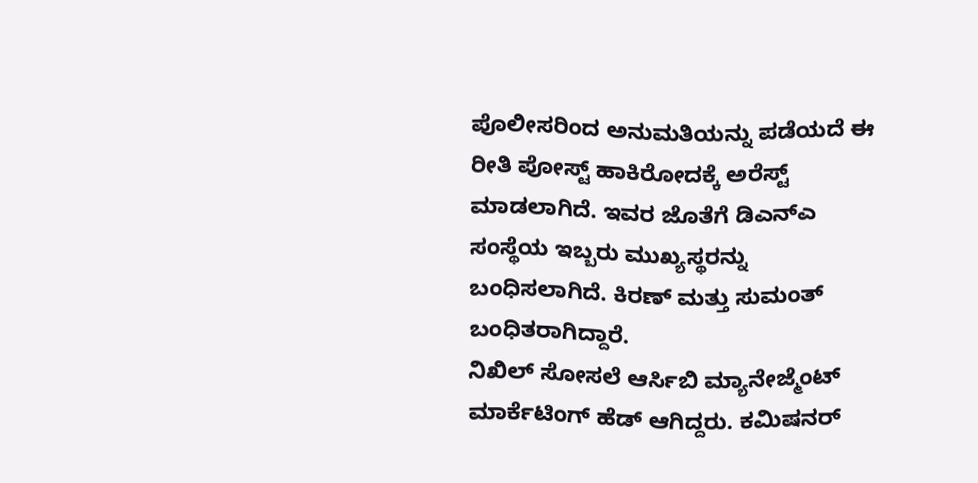ಪೊಲೀಸರಿಂದ ಅನುಮತಿಯನ್ನು ಪಡೆಯದೆ ಈ ರೀತಿ ಪೋಸ್ಟ್ ಹಾಕಿರೋದಕ್ಕೆ ಅರೆಸ್ಟ್ ಮಾಡಲಾಗಿದೆ. ಇವರ ಜೊತೆಗೆ ಡಿಎನ್ಎ ಸಂಸ್ಥೆಯ ಇಬ್ಬರು ಮುಖ್ಯಸ್ಥರನ್ನು ಬಂಧಿಸಲಾಗಿದೆ. ಕಿರಣ್ ಮತ್ತು ಸುಮಂತ್ ಬಂಧಿತರಾಗಿದ್ದಾರೆ.
ನಿಖಿಲ್ ಸೋಸಲೆ ಆರ್ಸಿಬಿ ಮ್ಯಾನೇಜ್ಮೆಂಟ್ ಮಾರ್ಕೆಟಿಂಗ್ ಹೆಡ್ ಆಗಿದ್ದರು. ಕಮಿಷನರ್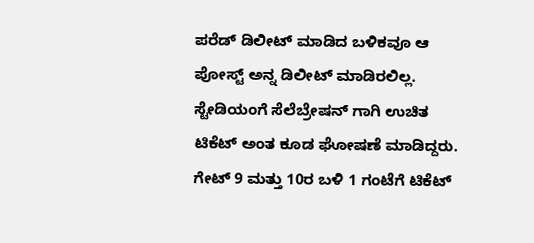ಪರೆಡ್ ಡಿಲೀಟ್ ಮಾಡಿದ ಬಳಿಕವೂ ಆ ಪೋಸ್ಟ್ ಅನ್ನ ಡಿಲೀಟ್ ಮಾಡಿರಲಿಲ್ಲ. ಸ್ಟೇಡಿಯಂಗೆ ಸೆಲೆಬ್ರೇಷನ್ ಗಾಗಿ ಉಚಿತ ಟಿಕೆಟ್ ಅಂತ ಕೂಡ ಘೋಷಣೆ ಮಾಡಿದ್ದರು. ಗೇಟ್ 9 ಮತ್ತು 10ರ ಬಳಿ 1 ಗಂಟೆಗೆ ಟಿಕೆಟ್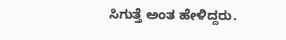ಸಿಗುತ್ತೆ ಅಂತ ಹೇಳಿದ್ದರು.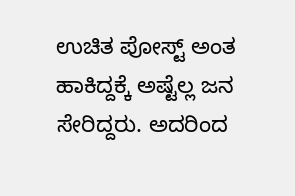ಉಚಿತ ಪೋಸ್ಟ್ ಅಂತ ಹಾಕಿದ್ದಕ್ಕೆ ಅಷ್ಟೆಲ್ಲ ಜನ ಸೇರಿದ್ದರು. ಅದರಿಂದ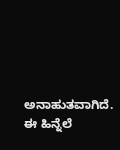ಅನಾಹುತವಾಗಿದೆ. ಈ ಹಿನ್ನೆಲೆ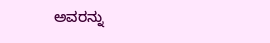ಅವರನ್ನು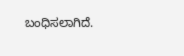ಬಂಧಿಸಲಾಗಿದೆ.